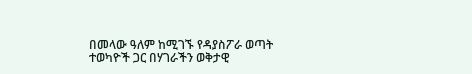በመላው ዓለም ከሚገኙ የዳያስፖራ ወጣት ተወካዮች ጋር በሃገራችን ወቅታዊ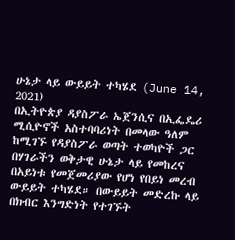ሁኔታ ላይ ውይይት ተካሄደ (June 14, 2021)
በኢትዮጵያ ዳያስፖራ ኤጀንሲና በኢፌዴሪ ሚሲዮኖች አስተባባሪነት በመላው ዓለም ከሚገኙ የዳያስፖራ ወጣት ተወካዮች ጋር በሃገራችን ወቅታዊ ሁኔታ ላይ የመከረና በአይነቱ የመጀመሪያው የሆነ የበይነ መረብ ውይይት ተካሄደ። በውይይት መድረኩ ላይ በክብር እንግድነት የተገኙት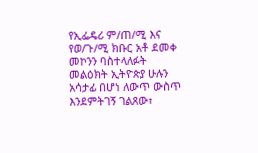የኢፌዴሪ ም/ጠ/ሚ እና የወ/ጉ/ሚ ክቡር አቶ ደመቀ መኮንን ባስተላለፉት መልዕክት ኢትዮጵያ ሁሉን አሳታፊ በሆነ ለውጥ ውስጥ እንደምትገኝ ገልጸው፣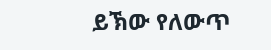ይኽው የለውጥ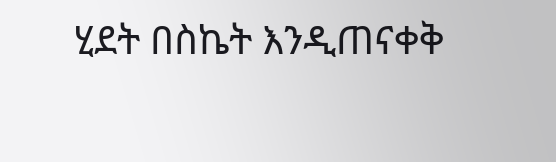ሂደት በስኬት እንዲጠናቀቅ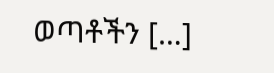ወጣቶችን […]